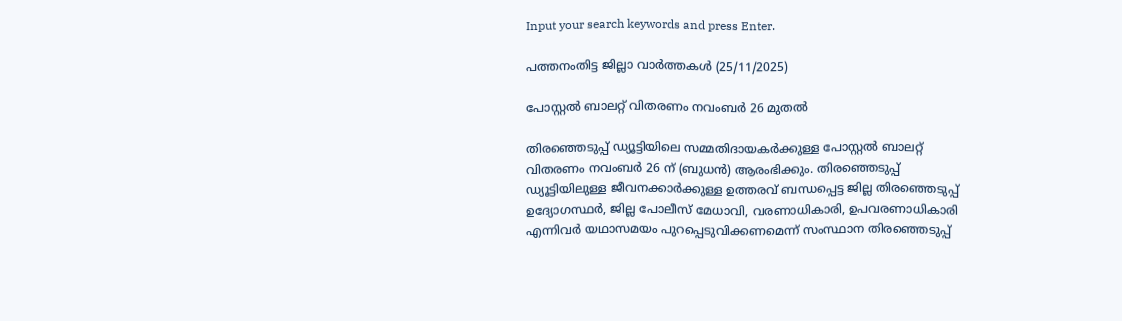Input your search keywords and press Enter.

പത്തനംതിട്ട ജില്ലാ വാർത്തകൾ (25/11/2025)

പോസ്റ്റല്‍ ബാലറ്റ് വിതരണം നവംബര്‍ 26 മുതല്‍

തിരഞ്ഞെടുപ്പ് ഡ്യൂട്ടിയിലെ സമ്മതിദായകര്‍ക്കുള്ള പോസ്റ്റല്‍ ബാലറ്റ് വിതരണം നവംബര്‍ 26 ന് (ബുധന്‍) ആരംഭിക്കും. തിരഞ്ഞെടുപ്പ് ഡ്യൂട്ടിയിലുള്ള ജീവനക്കാര്‍ക്കുള്ള ഉത്തരവ് ബന്ധപ്പെട്ട ജില്ല തിരഞ്ഞെടുപ്പ് ഉദ്യോഗസ്ഥര്‍, ജില്ല പോലീസ് മേധാവി, വരണാധികാരി, ഉപവരണാധികാരി എന്നിവര്‍ യഥാസമയം പുറപ്പെടുവിക്കണമെന്ന് സംസ്ഥാന തിരഞ്ഞെടുപ്പ്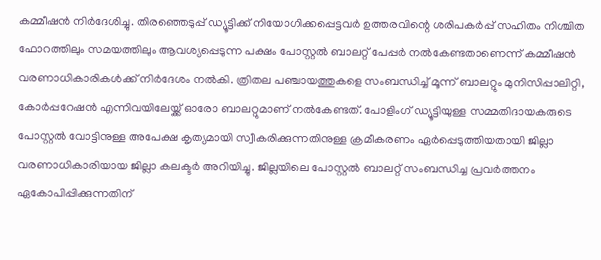കമ്മീഷന്‍ നിര്‍ദേശിച്ചു. തിരഞ്ഞെടുപ്പ് ഡ്യൂട്ടിക്ക് നിയോഗിക്കപ്പെട്ടവര്‍ ഉത്തരവിന്റെ ശരിപകര്‍പ്പ് സഹിതം നിശ്ചിത ഫോറത്തിലും സമയത്തിലും ആവശ്യപ്പെടുന്ന പക്ഷം പോസ്റ്റല്‍ ബാലറ്റ് പേപ്പര്‍ നല്‍കേണ്ടതാണെന്ന് കമ്മീഷന്‍ വരണാധികാരികള്‍ക്ക് നിര്‍ദേശം നല്‍കി. ത്രിതല പഞ്ചായത്തുകളെ സംബന്ധിച്ച് മൂന്ന് ബാലറ്റും മുനിസിപ്പാലിറ്റി, കോര്‍പ്പറേഷന്‍ എന്നിവയിലേയ്ക്ക് ഓരോ ബാലറ്റുമാണ് നല്‍കേണ്ടത്. പോളിംഗ് ഡ്യൂട്ടിയുള്ള സമ്മതിദായകരുടെ പോസ്റ്റല്‍ വോട്ടിനുള്ള അപേക്ഷ കൃത്യമായി സ്വീകരിക്കുന്നതിനുള്ള ക്രമീകരണം ഏര്‍പ്പെടുത്തിയതായി ജില്ലാ വരണാധികാരിയായ ജില്ലാ കലക്ടര്‍ അറിയിച്ചു. ജില്ലയിലെ പോസ്റ്റല്‍ ബാലറ്റ് സംബന്ധിച്ച പ്രവര്‍ത്തനം ഏകോപിപ്പിക്കുന്നതിന്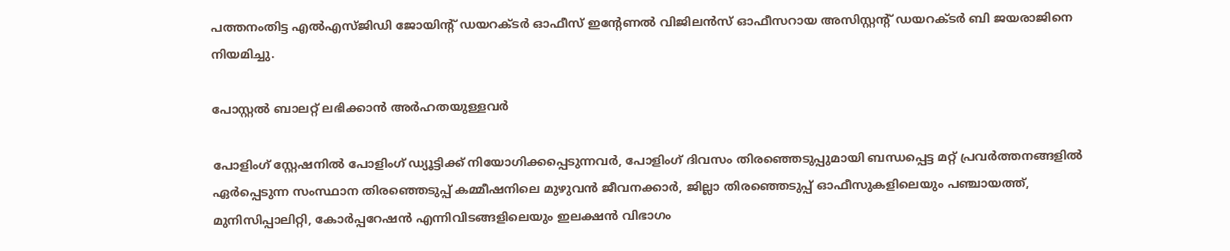പത്തനംതിട്ട എല്‍എസ്ജിഡി ജോയിന്റ് ഡയറക്ടര്‍ ഓഫീസ് ഇന്റേണല്‍ വിജിലന്‍സ് ഓഫീസറായ അസിസ്റ്റന്റ് ഡയറക്ടര്‍ ബി ജയരാജിനെ നിയമിച്ചു.

പോസ്റ്റല്‍ ബാലറ്റ് ലഭിക്കാന്‍ അര്‍ഹതയുള്ളവര്‍

പോളിംഗ് സ്റ്റേഷനില്‍ പോളിംഗ് ഡ്യൂട്ടിക്ക് നിയോഗിക്കപ്പെടുന്നവര്‍, പോളിംഗ് ദിവസം തിരഞ്ഞെടുപ്പുമായി ബന്ധപ്പെട്ട മറ്റ് പ്രവര്‍ത്തനങ്ങളില്‍ ഏര്‍പ്പെടുന്ന സംസ്ഥാന തിരഞ്ഞെടുപ്പ് കമ്മീഷനിലെ മുഴുവന്‍ ജീവനക്കാര്‍, ജില്ലാ തിരഞ്ഞെടുപ്പ് ഓഫീസുകളിലെയും പഞ്ചായത്ത്, മുനിസിപ്പാലിറ്റി, കോര്‍പ്പറേഷന്‍ എന്നിവിടങ്ങളിലെയും ഇലക്ഷന്‍ വിഭാഗം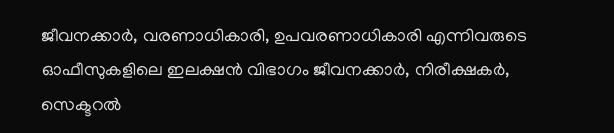ജീവനക്കാര്‍, വരണാധികാരി, ഉപവരണാധികാരി എന്നിവരുടെ ഓഫീസുകളിലെ ഇലക്ഷന്‍ വിഭാഗം ജീവനക്കാര്‍, നിരീക്ഷകര്‍, സെക്ടറല്‍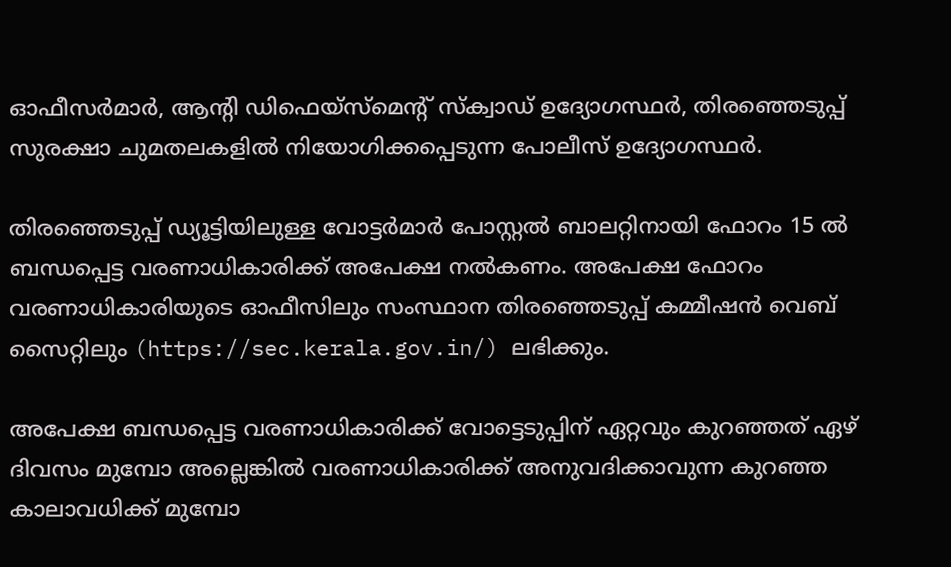ഓഫീസര്‍മാര്‍, ആന്റി ഡിഫെയ്‌സ്‌മെന്റ് സ്‌ക്വാഡ് ഉദ്യോഗസ്ഥര്‍, തിരഞ്ഞെടുപ്പ് സുരക്ഷാ ചുമതലകളില്‍ നിയോഗിക്കപ്പെടുന്ന പോലീസ് ഉദ്യോഗസ്ഥര്‍.

തിരഞ്ഞെടുപ്പ് ഡ്യൂട്ടിയിലുള്ള വോട്ടര്‍മാര്‍ പോസ്റ്റല്‍ ബാലറ്റിനായി ഫോറം 15 ല്‍ ബന്ധപ്പെട്ട വരണാധികാരിക്ക് അപേക്ഷ നല്‍കണം. അപേക്ഷ ഫോറം വരണാധികാരിയുടെ ഓഫീസിലും സംസ്ഥാന തിരഞ്ഞെടുപ്പ് കമ്മീഷന്‍ വെബ് സൈറ്റിലും (https://sec.kerala.gov.in/) ലഭിക്കും.

അപേക്ഷ ബന്ധപ്പെട്ട വരണാധികാരിക്ക് വോട്ടെടുപ്പിന് ഏറ്റവും കുറഞ്ഞത് ഏഴ് ദിവസം മുമ്പോ അല്ലെങ്കില്‍ വരണാധികാരിക്ക് അനുവദിക്കാവുന്ന കുറഞ്ഞ കാലാവധിക്ക് മുമ്പോ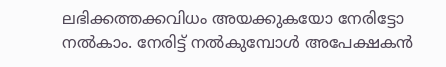ലഭിക്കത്തക്കവിധം അയക്കുകയോ നേരിട്ടോ നല്‍കാം. നേരിട്ട് നല്‍കുമ്പോള്‍ അപേക്ഷകന്‍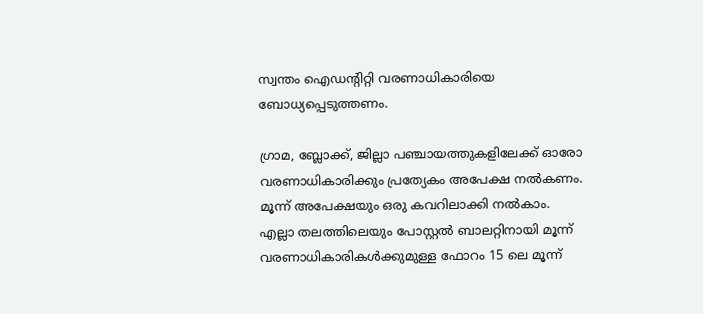സ്വന്തം ഐഡന്റിറ്റി വരണാധികാരിയെ ബോധ്യപ്പെടുത്തണം.

ഗ്രാമ, ബ്ലോക്ക്, ജില്ലാ പഞ്ചായത്തുകളിലേക്ക് ഓരോ വരണാധികാരിക്കും പ്രത്യേകം അപേക്ഷ നല്‍കണം. മൂന്ന് അപേക്ഷയും ഒരു കവറിലാക്കി നല്‍കാം. എല്ലാ തലത്തിലെയും പോസ്റ്റല്‍ ബാലറ്റിനായി മൂന്ന് വരണാധികാരികള്‍ക്കുമുള്ള ഫോറം 15 ലെ മൂന്ന്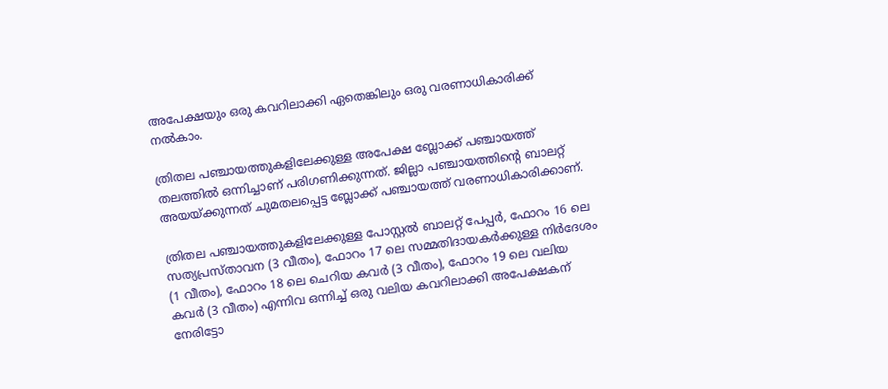അപേക്ഷയും ഒരു കവറിലാക്കി ഏതെങ്കിലും ഒരു വരണാധികാരിക്ക് നല്‍കാം.

ത്രിതല പഞ്ചായത്തുകളിലേക്കുള്ള അപേക്ഷ ബ്ലോക്ക് പഞ്ചായത്ത് തലത്തില്‍ ഒന്നിച്ചാണ് പരിഗണിക്കുന്നത്. ജില്ലാ പഞ്ചായത്തിന്റെ ബാലറ്റ് അയയ്ക്കുന്നത് ചുമതലപ്പെട്ട ബ്ലോക്ക് പഞ്ചായത്ത് വരണാധികാരിക്കാണ്.

ത്രിതല പഞ്ചായത്തുകളിലേക്കുള്ള പോസ്റ്റല്‍ ബാലറ്റ് പേപ്പര്‍, ഫോറം 16 ലെ സത്യപ്രസ്താവന (3 വീതം), ഫോറം 17 ലെ സമ്മതിദായകര്‍ക്കുള്ള നിര്‍ദേശം (1 വീതം), ഫോറം 18 ലെ ചെറിയ കവര്‍ (3 വീതം), ഫോറം 19 ലെ വലിയ കവര്‍ (3 വീതം) എന്നിവ ഒന്നിച്ച് ഒരു വലിയ കവറിലാക്കി അപേക്ഷകന് നേരിട്ടോ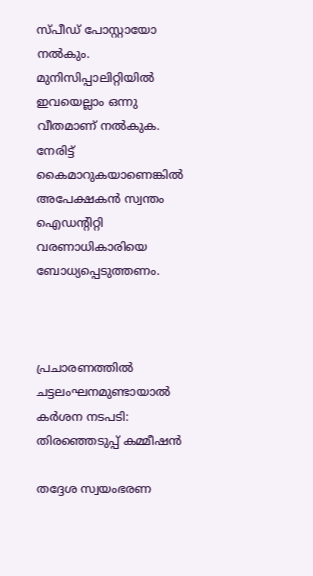സ്പീഡ് പോസ്റ്റായോ നല്‍കും. മുനിസിപ്പാലിറ്റിയില്‍ ഇവയെല്ലാം ഒന്നു വീതമാണ് നല്‍കുക. നേരിട്ട് കൈമാറുകയാണെങ്കില്‍ അപേക്ഷകന്‍ സ്വന്തം ഐഡന്റിറ്റി വരണാധികാരിയെ ബോധ്യപ്പെടുത്തണം.



പ്രചാരണത്തില്‍ ചട്ടലംഘനമുണ്ടായാല്‍ കര്‍ശന നടപടി: തിരഞ്ഞെടുപ്പ് കമ്മീഷന്‍

തദ്ദേശ സ്വയംഭരണ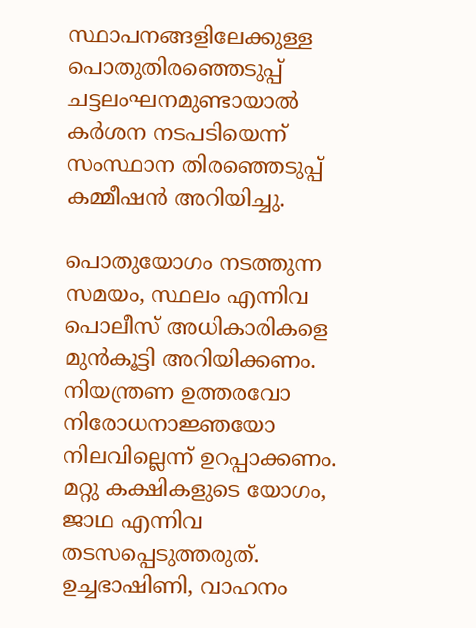സ്ഥാപനങ്ങളിലേക്കുള്ള പൊതുതിരഞ്ഞെടുപ്പ് ചട്ടലംഘനമുണ്ടായാല്‍ കര്‍ശന നടപടിയെന്ന് സംസ്ഥാന തിരഞ്ഞെടുപ്പ് കമ്മീഷന്‍ അറിയിച്ചു.

പൊതുയോഗം നടത്തുന്ന സമയം, സ്ഥലം എന്നിവ പൊലീസ് അധികാരികളെ മുന്‍കൂട്ടി അറിയിക്കണം. നിയന്ത്രണ ഉത്തരവോ നിരോധനാജ്ഞയോ നിലവില്ലെന്ന് ഉറപ്പാക്കണം. മറ്റു കക്ഷികളുടെ യോഗം, ജാഥ എന്നിവ തടസപ്പെടുത്തരുത്. ഉച്ചഭാഷിണി, വാഹനം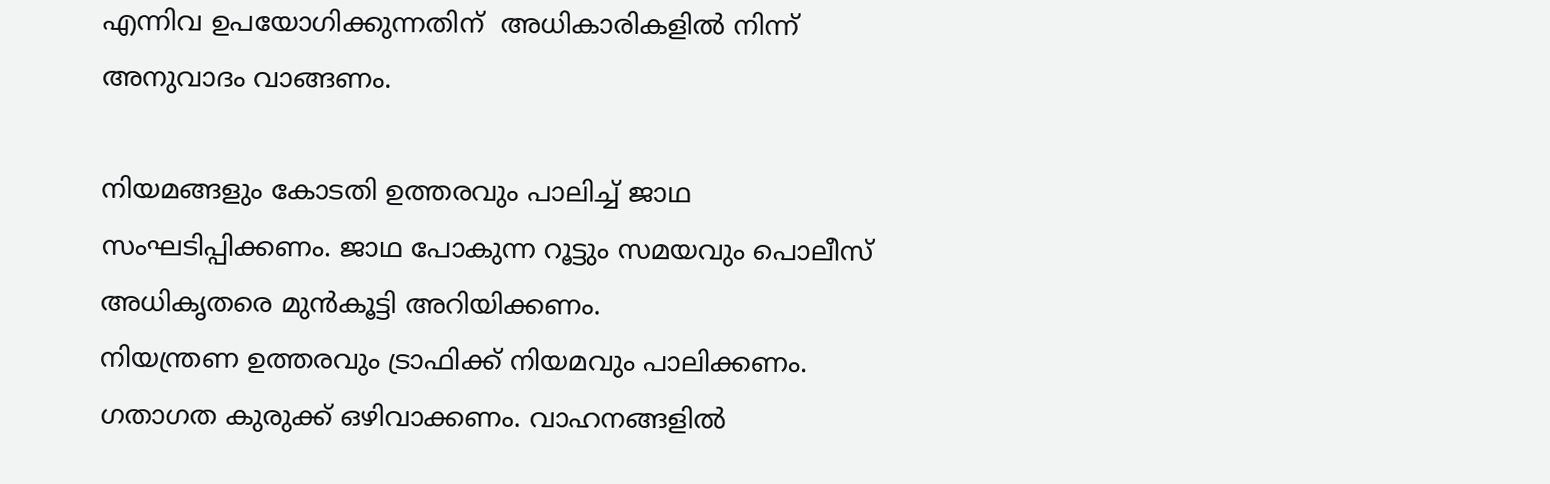എന്നിവ ഉപയോഗിക്കുന്നതിന്  അധികാരികളില്‍ നിന്ന് അനുവാദം വാങ്ങണം.

നിയമങ്ങളും കോടതി ഉത്തരവും പാലിച്ച് ജാഥ സംഘടിപ്പിക്കണം. ജാഥ പോകുന്ന റൂട്ടും സമയവും പൊലീസ് അധികൃതരെ മുന്‍കൂട്ടി അറിയിക്കണം.
നിയന്ത്രണ ഉത്തരവും ട്രാഫിക്ക് നിയമവും പാലിക്കണം. ഗതാഗത കുരുക്ക് ഒഴിവാക്കണം. വാഹനങ്ങളില്‍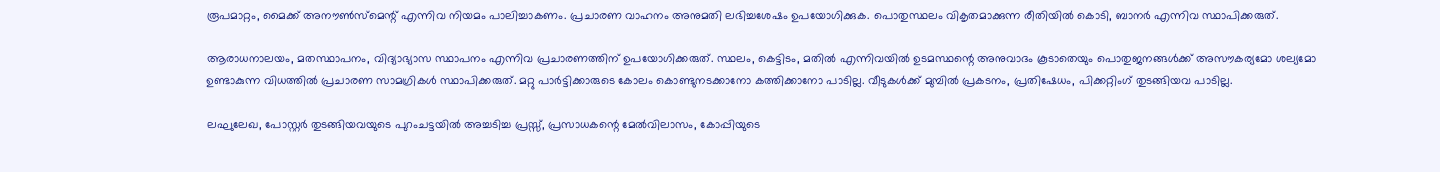രൂപമാറ്റം, മൈക്ക് അനൗണ്‍സ്മെന്റ് എന്നിവ നിയമം പാലിച്ചാകണം. പ്രചാരണ വാഹനം അനുമതി ലഭിച്ചശേഷം ഉപയോഗിക്കുക. പൊതുസ്ഥലം വികൃതമാക്കുന്ന രീതിയില്‍ കൊടി, ബാനര്‍ എന്നിവ സ്ഥാപിക്കരുത്.

ആരാധനാലയം, മതസ്ഥാപനം, വിദ്യാഭ്യാസ സ്ഥാപനം എന്നിവ പ്രചാരണത്തിന് ഉപയോഗിക്കരുത്. സ്ഥലം, കെട്ടിടം, മതില്‍ എന്നിവയില്‍ ഉടമസ്ഥന്റെ അനുവാദം കൂടാതെയും പൊതുജനങ്ങള്‍ക്ക് അസൗകര്യമോ ശല്യമോ ഉണ്ടാകുന്ന വിധത്തില്‍ പ്രചാരണ സാമഗ്രികള്‍ സ്ഥാപിക്കരുത്. മറ്റു പാര്‍ട്ടിക്കാരുടെ കോലം കൊണ്ടുനടക്കാനോ കത്തിക്കാനോ പാടില്ല. വീടുകള്‍ക്ക് മുമ്പില്‍ പ്രകടനം, പ്രതിഷേധം, പിക്കറ്റിംഗ് തുടങ്ങിയവ പാടില്ല.

ലഘുലേഖ, പോസ്റ്റര്‍ തുടങ്ങിയവയുടെ പുറംചട്ടയില്‍ അച്ചടിച്ച പ്രസ്സ്, പ്രസാധകന്റെ മേല്‍വിലാസം, കോപ്പിയുടെ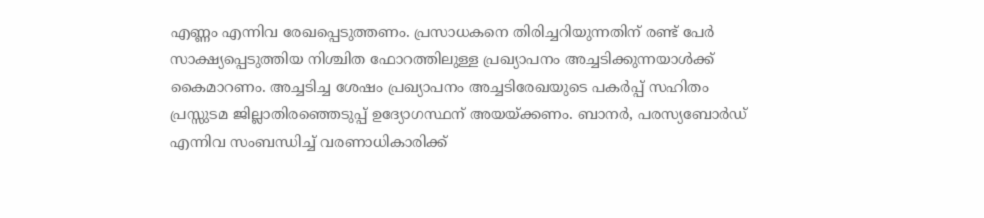എണ്ണം എന്നിവ രേഖപ്പെടുത്തണം. പ്രസാധകനെ തിരിച്ചറിയുന്നതിന് രണ്ട് പേര്‍ സാക്ഷ്യപ്പെടുത്തിയ നിശ്ചിത ഫോറത്തിലുള്ള പ്രഖ്യാപനം അച്ചടിക്കുന്നയാള്‍ക്ക് കൈമാറണം. അച്ചടിച്ച ശേഷം പ്രഖ്യാപനം അച്ചടിരേഖയുടെ പകര്‍പ്പ് സഹിതം പ്രസ്സുടമ ജില്ലാതിരഞ്ഞെടുപ്പ് ഉദ്യോഗസ്ഥന് അയയ്ക്കണം. ബാനര്‍, പരസ്യബോര്‍ഡ് എന്നിവ സംബന്ധിച്ച് വരണാധികാരിക്ക്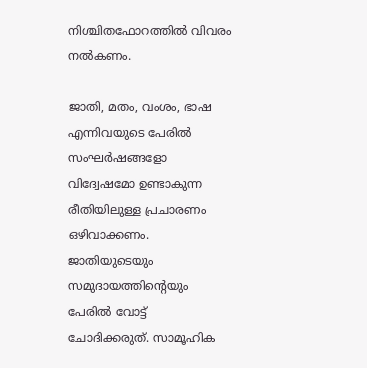നിശ്ചിതഫോറത്തില്‍ വിവരം നല്‍കണം.

ജാതി, മതം, വംശം, ഭാഷ എന്നിവയുടെ പേരില്‍ സംഘര്‍ഷങ്ങളോ വിദ്വേഷമോ ഉണ്ടാകുന്ന രീതിയിലുള്ള പ്രചാരണം ഒഴിവാക്കണം. ജാതിയുടെയും സമുദായത്തിന്റെയും പേരില്‍ വോട്ട് ചോദിക്കരുത്. സാമൂഹിക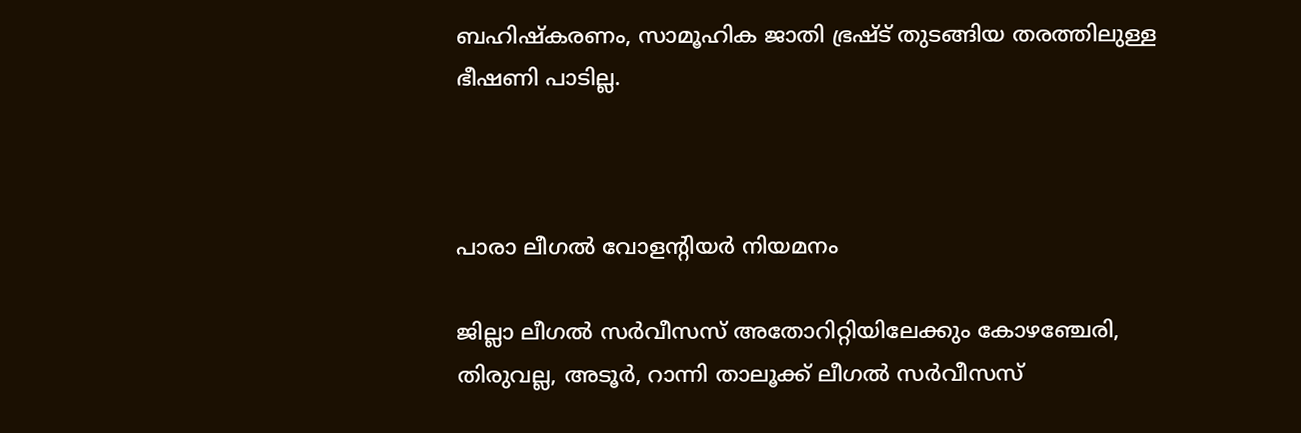ബഹിഷ്‌കരണം, സാമൂഹിക ജാതി ഭ്രഷ്ട് തുടങ്ങിയ തരത്തിലുള്ള ഭീഷണി പാടില്ല.



പാരാ ലീഗല്‍ വോളന്റിയര്‍ നിയമനം

ജില്ലാ ലീഗല്‍ സര്‍വീസസ് അതോറിറ്റിയിലേക്കും കോഴഞ്ചേരി, തിരുവല്ല, അടൂര്‍, റാന്നി താലൂക്ക് ലീഗല്‍ സര്‍വീസസ്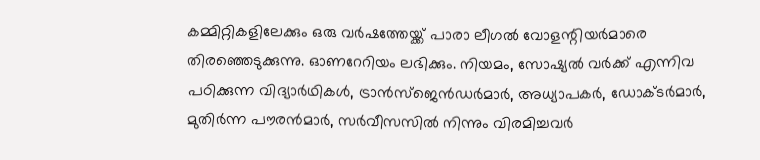കമ്മിറ്റികളിലേക്കും ഒരു വര്‍ഷത്തേയ്ക്ക് പാരാ ലീഗല്‍ വോളന്റിയര്‍മാരെ തിരഞ്ഞെടുക്കുന്നു. ഓണറേറിയം ലഭിക്കും. നിയമം, സോഷ്യല്‍ വര്‍ക്ക് എന്നിവ പഠിക്കുന്ന വിദ്യാര്‍ഥികള്‍, ട്രാന്‍സ്‌ജെന്‍ഡര്‍മാര്‍, അധ്യാപകര്‍, ഡോക്ടര്‍മാര്‍, മുതിര്‍ന്ന പൗരന്‍മാര്‍, സര്‍വീസസില്‍ നിന്നും വിരമിച്ചവര്‍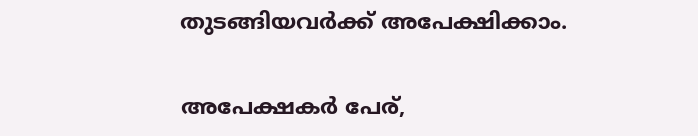തുടങ്ങിയവര്‍ക്ക് അപേക്ഷിക്കാം.

അപേക്ഷകര്‍ പേര്,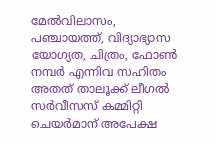മേല്‍വിലാസം, പഞ്ചായത്ത്, വിദ്യാഭ്യാസ യോഗ്യത, ചിത്രം, ഫോണ്‍ നമ്പര്‍ എന്നിവ സഹിതം അതത് താലൂക്ക് ലീഗല്‍ സര്‍വീസസ് കമ്മിറ്റി ചെയര്‍മാന് അപേക്ഷ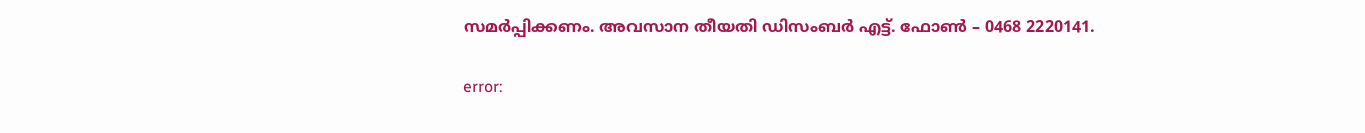സമര്‍പ്പിക്കണം. അവസാന തീയതി ഡിസംബര്‍ എട്ട്. ഫോണ്‍ – 0468 2220141.

error: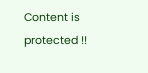Content is protected !!